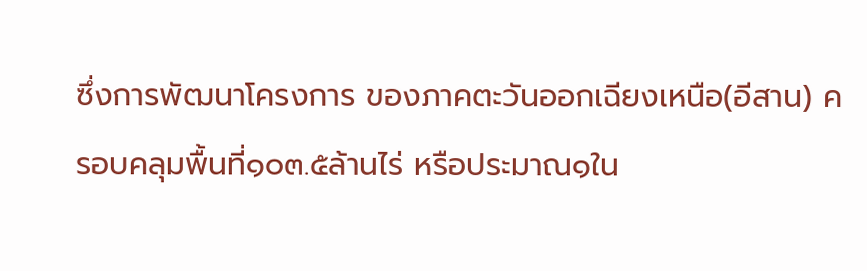ซึ่งการพัฒนาโครงการ ของภาคตะวันออกเฉียงเหนือ(อีสาน) ครอบคลุมพื้นที่๑๐๓.๕ล้านไร่ หรือประมาณ๑ใน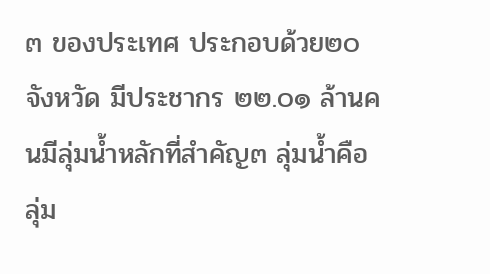๓ ของประเทศ ประกอบด้วย๒๐ จังหวัด มีประชากร ๒๒.๐๑ ล้านคนมีลุ่มน้ำหลักที่สำคัญ๓ ลุ่มน้ำคือ ลุ่ม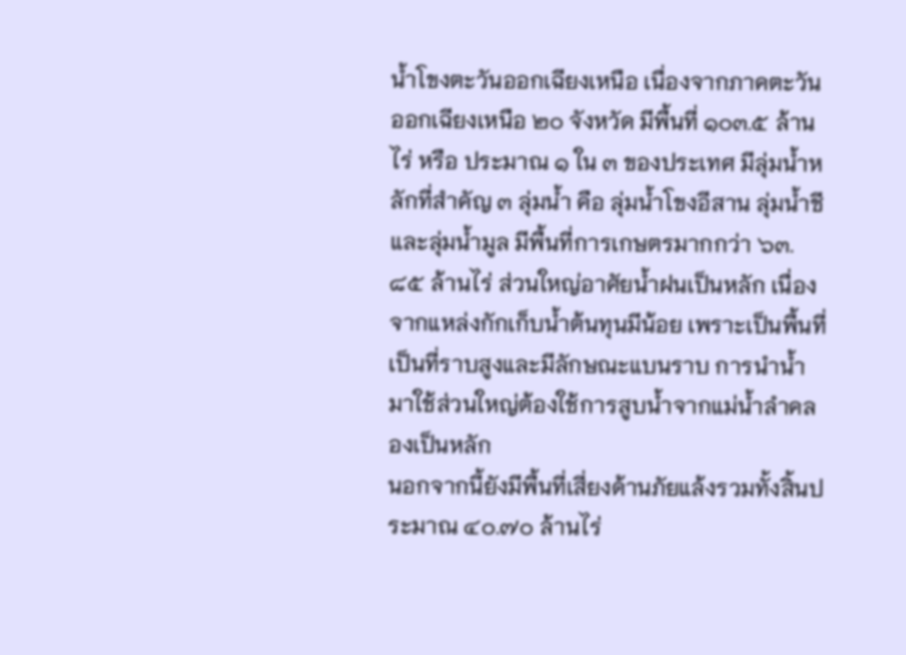น้ำโขงตะวันออกเฉียงเหนือ เนื่องจากภาคตะวันออกเฉียงเหนือ ๒๐ จังหวัด มีพื้นที่ ๑๐๓.๕ ล้านไร่ หรือ ประมาณ ๑ ใน ๓ ของประเทศ มีลุ่มน้ำหลักที่สำคัญ ๓ ลุ่มน้ำ คือ ลุ่มน้ำโขงอีสาน ลุ่มน้ำชี และลุ่มน้ำมูล มีพื้นที่การเกษตรมากกว่า ๖๓.๘๕ ล้านไร่ ส่วนใหญ่อาศัยน้ำฝนเป็นหลัก เนื่องจากแหล่งกักเก็บน้ำต้นทุนมีน้อย เพราะเป็นพื้นที่เป็นที่ราบสูงและมีลักษณะแบนราบ การนำน้ำมาใช้ส่วนใหญ่ต้องใช้การสูบน้ำจากแม่น้ำลำคลองเป็นหลัก
นอกจากนี้ยังมีพื้นที่เสี่ยงด้านภัยแล้งรวมทั้งสิ้นประมาณ ๔๐.๗๐ ล้านไร่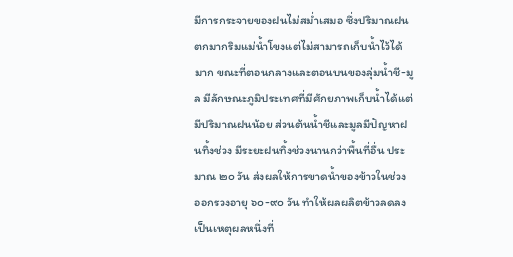มีการกระจายของฝนไม่สม่ำเสมอ ซึ่งปริมาณฝนตกมากริมแม่น้ำโขงแต่ไม่สามารถเก็บน้ำไว้ได้มาก ขณะที่ตอนกลางและตอนบนของลุ่มน้ำชี-มูล มีลักษณะภูมิประเทศที่มีศักยภาพเก็บน้ำได้แต่มีปริมาณฝนน้อย ส่วนต้นน้ำชีและมูลมีปัญหาฝนทิ้งช่วง มีระยะฝนทิ้งช่วงนานกว่าพื้นที่อื่น ประมาณ ๒๐ วัน ส่งผลให้การขาดน้ำของข้าวในช่วง ออกรวงอายุ ๖๐-๙๐ วัน ทำให้ผลผลิตข้าวลดลง เป็นเหตุผลหนึ่งที่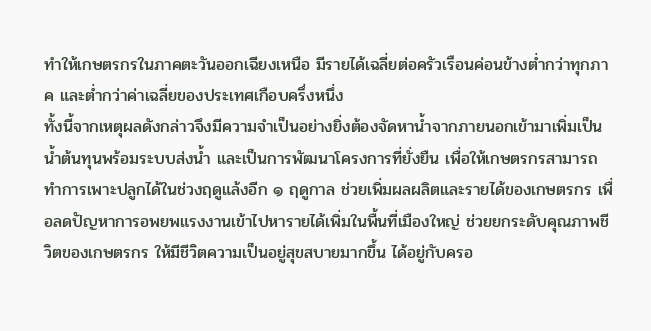ทำให้เกษตรกรในภาคตะวันออกเฉียงเหนือ มีรายได้เฉลี่ยต่อครัวเรือนค่อนข้างต่ำกว่าทุกภาค และต่ำกว่าค่าเฉลี่ยของประเทศเกือบครึ่งหนึ่ง
ทั้งนี้จากเหตุผลดังกล่าวจึงมีความจำเป็นอย่างยิ่งต้องจัดหาน้ำจากภายนอกเข้ามาเพิ่มเป็น น้ำต้นทุนพร้อมระบบส่งน้ำ และเป็นการพัฒนาโครงการที่ยั่งยืน เพื่อให้เกษตรกรสามารถทำการเพาะปลูกได้ในช่วงฤดูแล้งอีก ๑ ฤดูกาล ช่วยเพิ่มผลผลิตและรายได้ของเกษตรกร เพื่อลดปัญหาการอพยพแรงงานเข้าไปหารายได้เพิ่มในพื้นที่เมืองใหญ่ ช่วยยกระดับคุณภาพชีวิตของเกษตรกร ให้มีชีวิตความเป็นอยู่สุขสบายมากขึ้น ได้อยู่กับครอ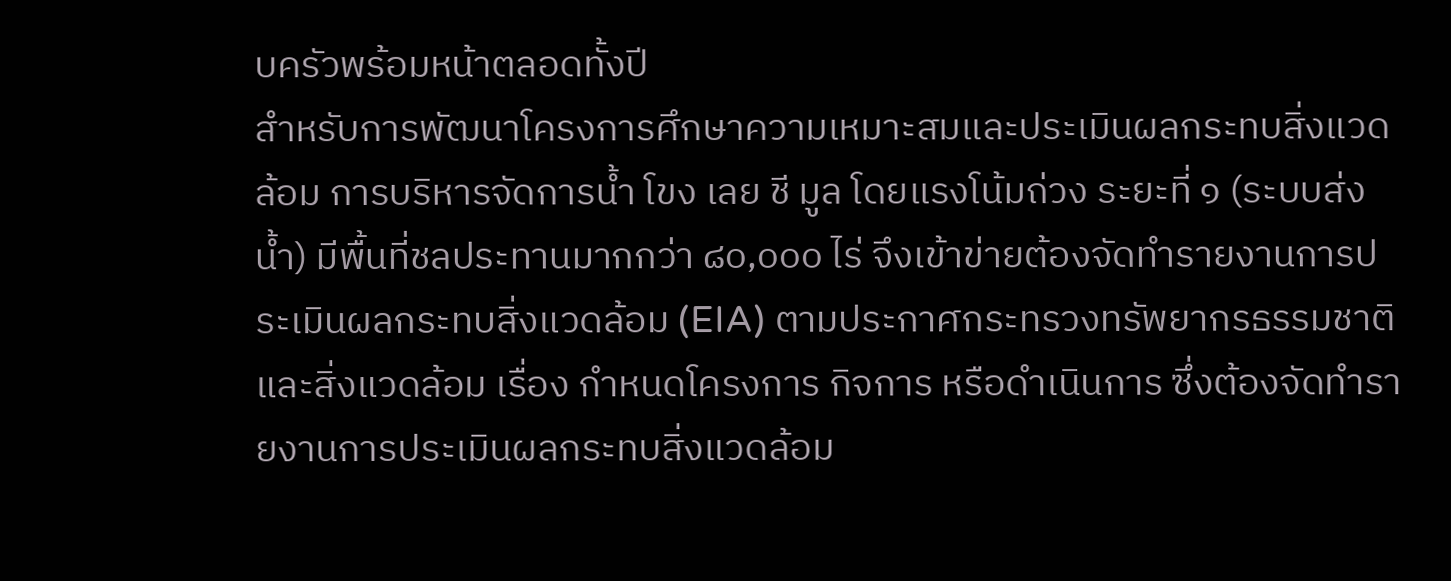บครัวพร้อมหน้าตลอดทั้งปี
สำหรับการพัฒนาโครงการศึกษาความเหมาะสมและประเมินผลกระทบสิ่งแวดล้อม การบริหารจัดการน้ำ โขง เลย ชี มูล โดยแรงโน้มถ่วง ระยะที่ ๑ (ระบบส่งน้ำ) มีพื้นที่ชลประทานมากกว่า ๘๐,๐๐๐ ไร่ จึงเข้าข่ายต้องจัดทำรายงานการประเมินผลกระทบสิ่งแวดล้อม (EIA) ตามประกาศกระทรวงทรัพยากรธรรมชาติและสิ่งแวดล้อม เรื่อง กำหนดโครงการ กิจการ หรือดำเนินการ ซึ่งต้องจัดทำรายงานการประเมินผลกระทบสิ่งแวดล้อม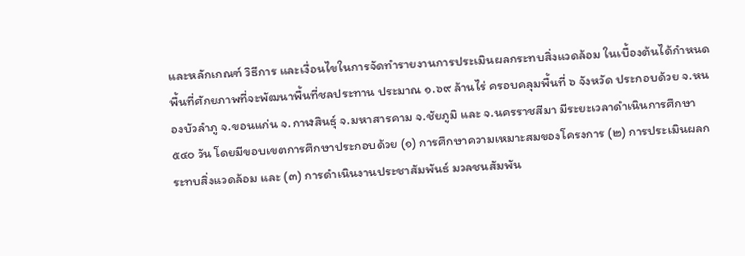และหลักเกณฑ์ วิธีการ และเงื่อนไขในการจัดทำรายงานการประเมินผลกระทบสิ่งแวดล้อม ในเบื้องต้นได้กำหนดพื้นที่ศักยภาพที่จะพัฒนาพื้นที่ชลประทาน ประมาณ ๑.๖๙ ล้านไร่ ครอบคลุมพื้นที่ ๖ จังหวัด ประกอบด้วย จ.หนองบัวลำภู จ.ขอนแก่น จ.กาฬสินธุ์ จ.มหาสารคาม จ.ชัยภูมิ และ จ.นครราชสีมา มีระยะเวลาดำเนินการศึกษา ๕๔๐ วัน โดยมีขอบเขตการศึกษาประกอบด้วย (๑) การศึกษาความเหมาะสมของโครงการ (๒) การประเมินผลกระทบสิ่งแวดล้อม และ (๓) การดำเนินงานประชาสัมพันธ์ มวลชนสัมพัน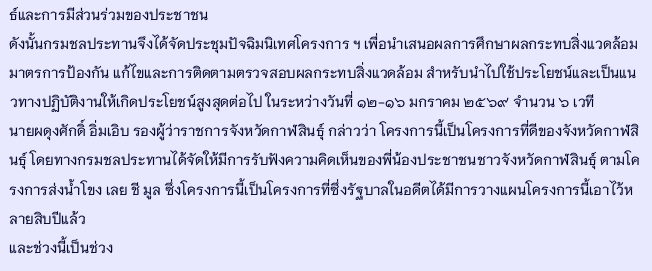ธ์และการมีส่วนร่วมของประชาชน
ดังนั้นกรมชลประทานจึงได้จัดประชุมปัจฉิมนิเทศโครงการ ฯ เพื่อนำเสนอผลการศึกษาผลกระทบสิ่งแวดล้อม มาตรการป้องกัน แก้ไขและการติดตามตรวจสอบผลกระทบสิ่งแวดล้อม สำหรับนำไปใช้ประโยชน์และเป็นแนวทางปฏิบัติงานให้เกิดประโยชน์สูงสุดต่อไป ในระหว่างวันที่ ๑๒-๑๖ มกราคม ๒๕๖๙ จำนวน ๖ เวที
นายผดุงศักดิ์ อิ่มเอิบ รองผู้ว่าราชการจังหวัดกาฬสินธุ์ กล่าวว่า โครงการนี้เป็นโครงการที่ดีของจังหวัดกาฬสินธุ์ โดยทางกรมชลประทานได้จัดให้มีการรับฟังความคิดเห็นของพี่น้องประชาชนชาวจังหวัดกาฬสินธุ์ ตามโครงการส่งน้ำโขง เลย ชี มูล ซึ่งโครงการนี้เป็นโครงการที่ซึ่งรัฐบาลในอดีตได้มีการวางแผนโครงการนี้เอาไว้หลายสิบปีแล้ว
และช่วงนี้เป็นช่วง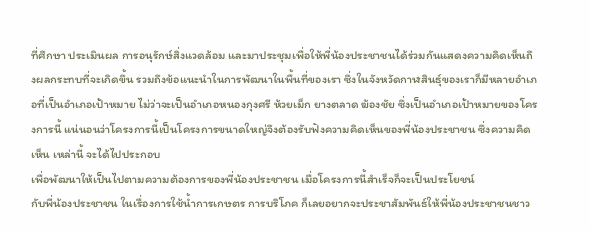ที่ศึกษา ประเมินผล การอนุรักษ์สิ่งแวดล้อม และมาประชุมเพื่อให้พี่น้องประชาชนได้ร่วมกันแสดงความคิดเห็นถึงผลกระทบที่จะเกิดขึ้น รวมถึงข้อแนะนำในการพัฒนาในพื้นที่ของเรา ซึ่งในจังหวัดกาฬสินธุ์ของเราก็มีหลายอำเภอที่เป็นอำเภอเป้าหมาย ไม่ว่าจะเป็นอำเภอหนองกุงศรี ห้วยเม็ก ยางตลาด ฆ้องชัย ซึ่งเป็นอำเภอเป้าหมายของโครงการนี้ แน่นอนว่าโครงการนี้เป็นโครงการขนาดใหญ่จึงต้องรับฟังความคิดเห็นของพี่น้องประชาชน ซึ่งความคิดเห็น เหล่านี้ จะได้ไปประกอบ
เพื่อพัฒนาให้เป็นไปตามความต้องการของพี่น้องประชาชน เมื่อโครงการนี้สำเร็จก็จะเป็นประโยชน์
กับพี่น้องประชาชน ในเรื่องการใช้น้ำการเกษตร การบริโภค ก็เลยอยากจะประชาสัมพันธ์ให้พี่น้องประชาชนชาว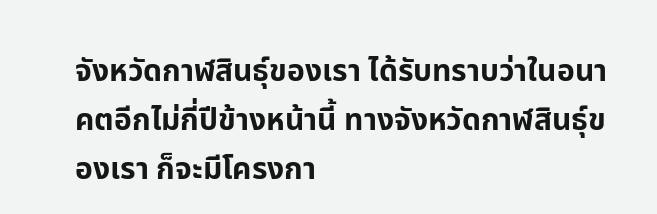จังหวัดกาฬสินธุ์ของเรา ได้รับทราบว่าในอนาคตอีกไม่กี่ปีข้างหน้านี้ ทางจังหวัดกาฬสินธุ์ของเรา ก็จะมีโครงกา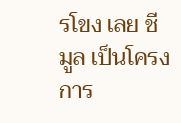รโขง เลย ชี มูล เป็นโครงการ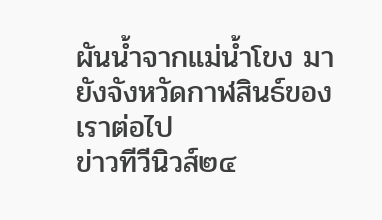ผันน้ำจากแม่น้ำโขง มายังจังหวัดกาฬสินธ์ของเราต่อไป
ข่าวทีวีนิวส์๒๔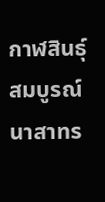กาฬสินธุ์
สมบูรณ์ นาสาทร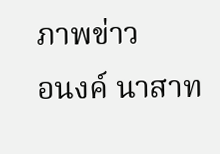ภาพข่าว
อนงค์ นาสาท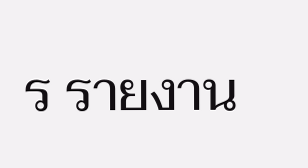ร รายงาน